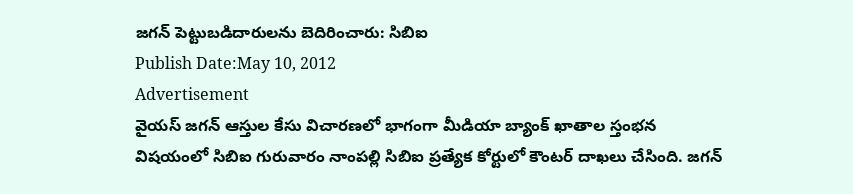జగన్ పెట్టుబడిదారులను బెదిరించారు: సిబిఐ
Publish Date:May 10, 2012
Advertisement
వైయస్ జగన్ ఆస్తుల కేసు విచారణలో భాగంగా మీడియా బ్యాంక్ ఖాతాల స్తంభన విషయంలో సిబిఐ గురువారం నాంపల్లి సిబిఐ ప్రత్యేక కోర్టులో కౌంటర్ దాఖలు చేసింది. జగన్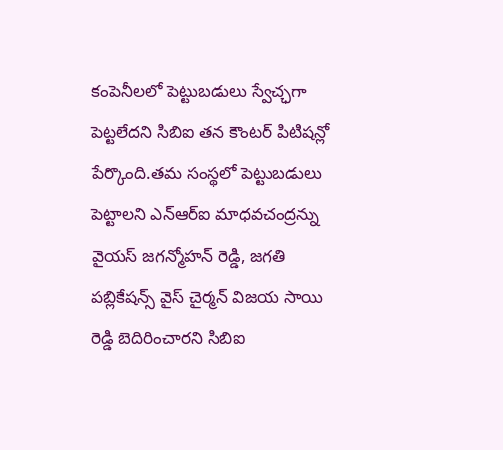కంపెనీలలో పెట్టుబడులు స్వేచ్ఛగా పెట్టలేదని సిబిఐ తన కౌంటర్ పిటిషన్లో పేర్కొంది.తమ సంస్థలో పెట్టుబడులు పెట్టాలని ఎన్ఆర్ఐ మాధవచంద్రన్ను వైయస్ జగన్మోహన్ రెడ్డి, జగతి పబ్లికేషన్స్ వైస్ చైర్మన్ విజయ సాయి రెడ్డి బెదిరించారని సిబిఐ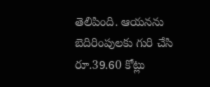తెలిపింది. ఆయనను బెదిరింపులకు గురి చేసి రూ.39.60 కోట్లు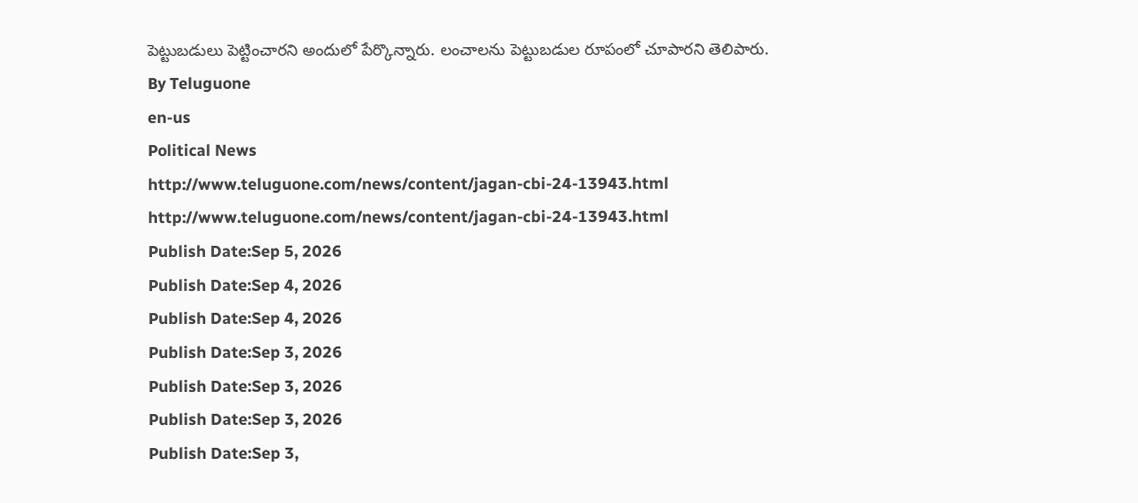పెట్టుబడులు పెట్టించారని అందులో పేర్కొన్నారు. లంచాలను పెట్టుబడుల రూపంలో చూపారని తెలిపారు.
By Teluguone
en-us
Political News
http://www.teluguone.com/news/content/jagan-cbi-24-13943.html
http://www.teluguone.com/news/content/jagan-cbi-24-13943.html
Publish Date:Sep 5, 2026
Publish Date:Sep 4, 2026
Publish Date:Sep 4, 2026
Publish Date:Sep 3, 2026
Publish Date:Sep 3, 2026
Publish Date:Sep 3, 2026
Publish Date:Sep 3,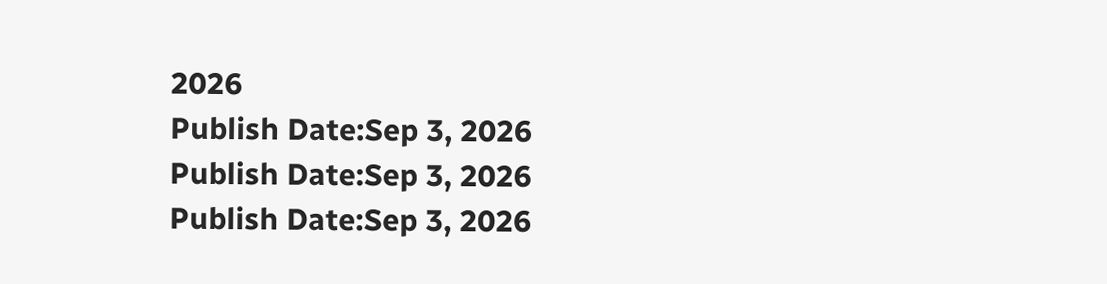2026
Publish Date:Sep 3, 2026
Publish Date:Sep 3, 2026
Publish Date:Sep 3, 2026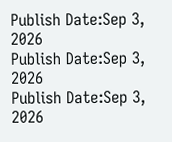Publish Date:Sep 3, 2026
Publish Date:Sep 3, 2026
Publish Date:Sep 3, 2026